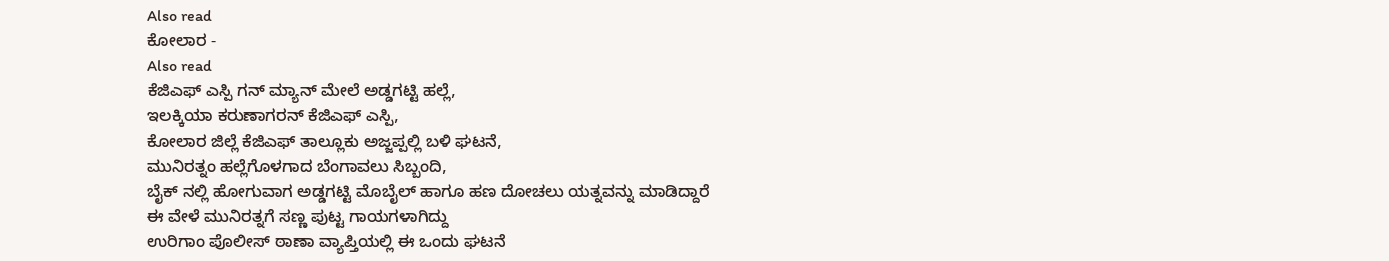Also read
ಕೋಲಾರ -
Also read
ಕೆಜಿಎಫ್ ಎಸ್ಪಿ ಗನ್ ಮ್ಯಾನ್ ಮೇಲೆ ಅಡ್ಡಗಟ್ಟಿ ಹಲ್ಲೆ,
ಇಲಕ್ಕಿಯಾ ಕರುಣಾಗರನ್ ಕೆಜಿಎಫ್ ಎಸ್ಪಿ,
ಕೋಲಾರ ಜಿಲ್ಲೆ ಕೆಜಿಎಫ್ ತಾಲ್ಲೂಕು ಅಜ್ಜಪ್ಪಲ್ಲಿ ಬಳಿ ಘಟನೆ,
ಮುನಿರತ್ನಂ ಹಲ್ಲೆಗೊಳಗಾದ ಬೆಂಗಾವಲು ಸಿಬ್ಬಂದಿ,
ಬೈಕ್ ನಲ್ಲಿ ಹೋಗುವಾಗ ಅಡ್ಡಗಟ್ಟಿ ಮೊಬೈಲ್ ಹಾಗೂ ಹಣ ದೋಚಲು ಯತ್ನವನ್ನು ಮಾಡಿದ್ದಾರೆ
ಈ ವೇಳೆ ಮುನಿರತ್ನಗೆ ಸಣ್ಣ ಪುಟ್ಟ ಗಾಯಗಳಾಗಿದ್ದು
ಉರಿಗಾಂ ಪೊಲೀಸ್ ಠಾಣಾ ವ್ಯಾಪ್ತಿಯಲ್ಲಿ ಈ ಒಂದು ಘಟನೆ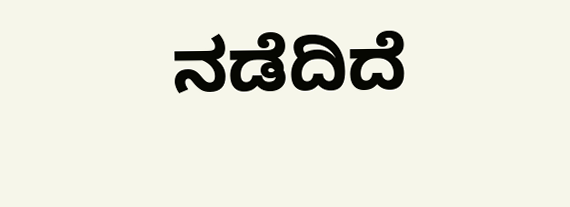ನಡೆದಿದೆ